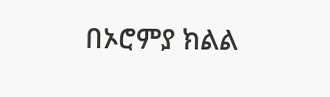በኦሮምያ ክልል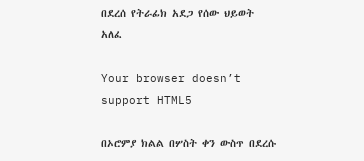በደረሰ የትራፊክ አደጋ የሰው ህይወት አለፈ

Your browser doesn’t support HTML5

በኦሮምያ ክልል በሦስት ቀን ውስጥ በደረሱ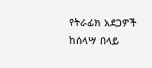የትራፊክ አደጋዎች ከሰላሣ በላይ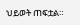ህይወት ጠፍቷል።